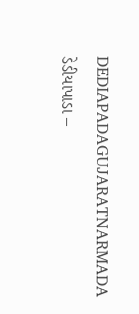DEDIAPADAGUJARATNARMADA

ડેડીયાપાડા –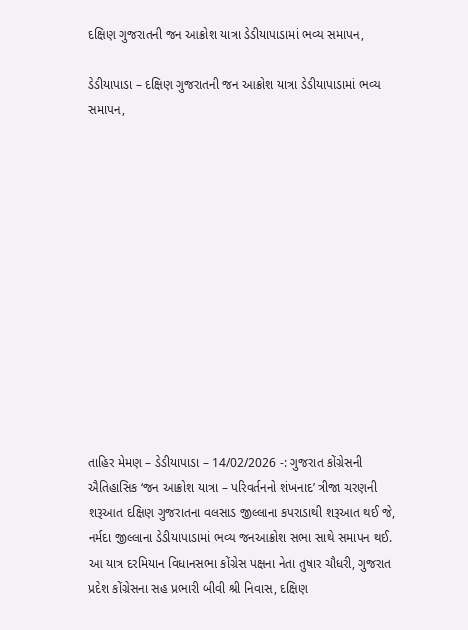દક્ષિણ ગુજરાતની જન આક્રોશ યાત્રા ડેડીયાપાડામાં ભવ્ય સમાપન,

ડેડીયાપાડા – દક્ષિણ ગુજરાતની જન આક્રોશ યાત્રા ડેડીયાપાડામાં ભવ્ય સમાપન,













તાહિર મેમણ – ડેડીયાપાડા – 14/02/2026 -: ગુજરાત કોંગ્રેસની ઐતિહાસિક ‘જન આક્રોશ યાત્રા – પરિવર્તનનો શંખનાદ’ ત્રીજા ચરણની શરૂઆત દક્ષિણ ગુજરાતના વલસાડ જીલ્લાના કપરાડાથી શરૂઆત થઈ જે, નર્મદા જીલ્લાના ડેડીયાપાડામાં ભવ્ય જનઆક્રોશ સભા સાથે સમાપન થઈ. આ યાત્ર દરમિયાન વિધાનસભા કોંગ્રેસ પક્ષના નેતા તુષાર ચૌધરી, ગુજરાત પ્રદેશ કોંગ્રેસના સહ પ્રભારી બીવી શ્રી નિવાસ, દક્ષિણ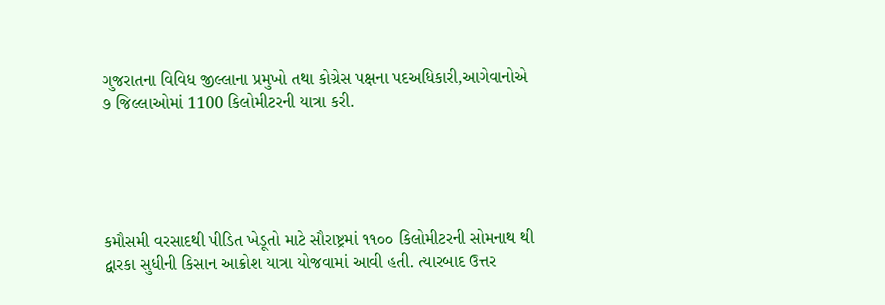ગુજરાતના વિવિધ જીલ્લાના પ્રમુખો તથા કોગ્રેસ પક્ષના પદઅધિકારી,આગેવાનોએ ૭ જિલ્લાઓમાં 1100 કિલોમીટરની યાત્રા કરી.





કમૌસમી વરસાદથી પીડિત ખેડૂતો માટે સૌરાષ્ટ્રમાં ૧૧૦૦ કિલોમીટરની સોમનાથ થી દ્વારકા સુધીની કિસાન આક્રોશ યાત્રા યોજવામાં આવી હતી. ત્યારબાદ ઉત્તર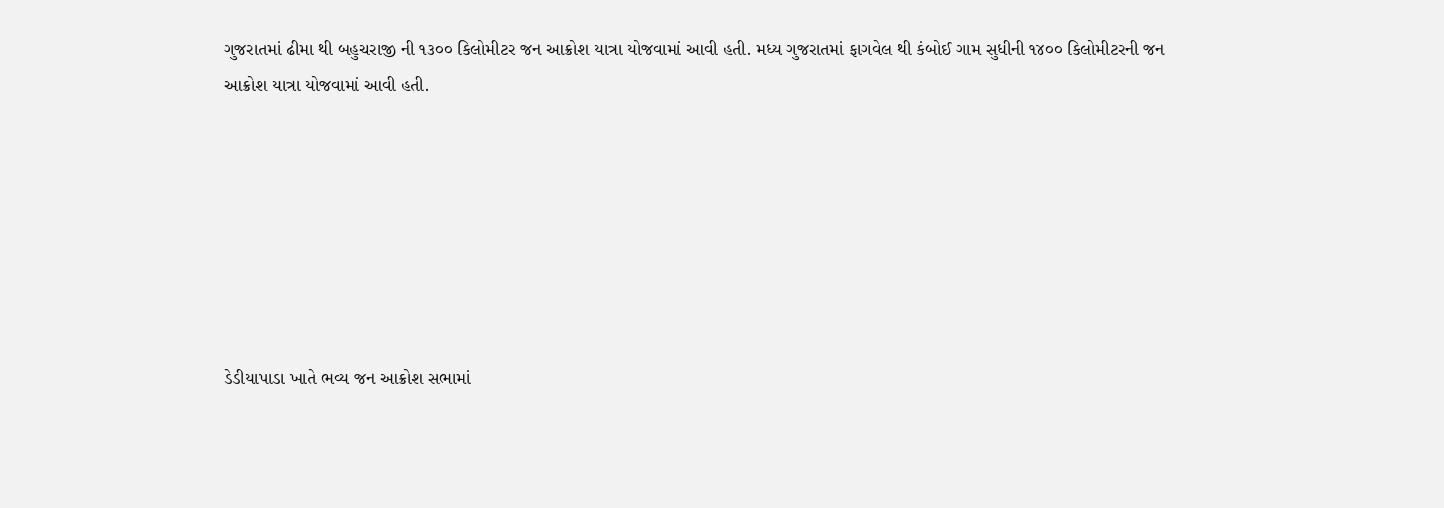ગુજરાતમાં ઢીમા થી બહુચરાજી ની ૧૩૦૦ કિલોમીટર જન આક્રોશ યાત્રા યોજવામાં આવી હતી. મધ્ય ગુજરાતમાં ફાગવેલ થી કંબોઈ ગામ સુધીની ૧૪૦૦ કિલોમીટરની જન આક્રોશ યાત્રા યોજવામાં આવી હતી.







ડેડીયાપાડા ખાતે ભવ્ય જન આક્રોશ સભામાં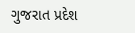ગુજરાત પ્રદેશ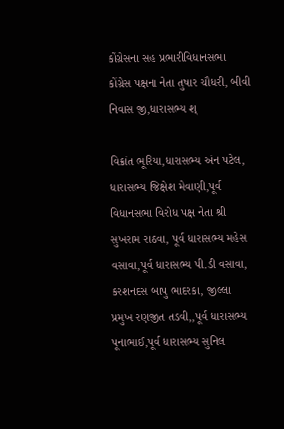કોંગ્રેસના સહ પ્રભારીવિધાનસભા કોંગ્રેસ પક્ષના નેતા તુષાર ચૌધરી, બીવી નિવાસ જી,ધારાસભ્ય શ્

વિક્રાંત ભૂરિયા,ધારાસભ્ય અંન પટેલ, ધારાસભ્ય જિક્ષેશ મેવાણી,પૂર્વ વિધાનસભા વિરોધ પક્ષ નેતા શ્રી સુખરામ રાઠવા, પૂર્વ ધારાસભ્ય મહેસ વસાવા,પૂર્વ ધારાસભ્ય પી.ડી વસાવા, કરશનદસ બાપુ ભાદરકા, જીલ્લા પ્રમુખ રણજીત તડવી,,પૂર્વ ધારાસભ્ય પૂનાભાઈ,પૂર્વ ધારાસભ્ય સુનિલ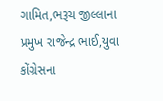ગામિત,ભરૂચ જીલ્લાના પ્રમુખ રાજેન્દ્ર ભાઈ,યુવા કોંગ્રેસના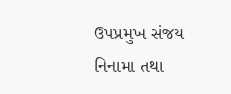ઉપપ્રમુખ સંજય નિનામા તથા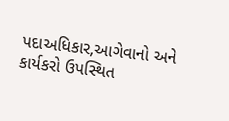પદાઅધિકાર,આગેવાનો અને કાર્યકરો ઉપસ્થિત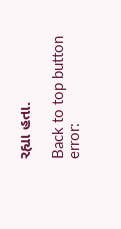રહ્યા હતા.

Back to top button
error: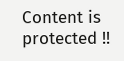Content is protected !!